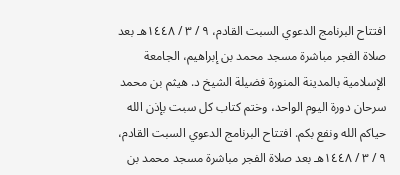افتتاح البرنامج الدعوي السبت القادم، ٩ / ٣ / ١٤٤٨هـ بعد صلاة الفجر مباشرة مسجد محمد بن إبراهيم، الجامعة الإسلامية بالمدينة المنورة فضيلة الشيخ د. هيثم بن محمد سرحان دورة اليوم الواحد، وختم كتاب كل سبت بإذن الله حياكم الله ونفع بكم. افتتاح البرنامج الدعوي السبت القادم، ٩ / ٣ / ١٤٤٨هـ بعد صلاة الفجر مباشرة مسجد محمد بن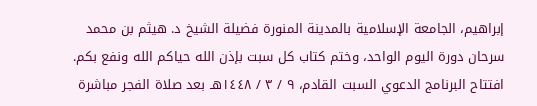إبراهيم، الجامعة الإسلامية بالمدينة المنورة فضيلة الشيخ د. هيثم بن محمد سرحان دورة اليوم الواحد، وختم كتاب كل سبت بإذن الله حياكم الله ونفع بكم. افتتاح البرنامج الدعوي السبت القادم، ٩ / ٣ / ١٤٤٨هـ بعد صلاة الفجر مباشرة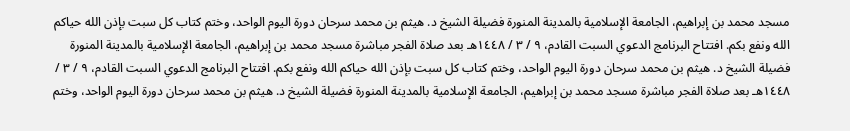مسجد محمد بن إبراهيم، الجامعة الإسلامية بالمدينة المنورة فضيلة الشيخ د. هيثم بن محمد سرحان دورة اليوم الواحد، وختم كتاب كل سبت بإذن الله حياكم الله ونفع بكم. افتتاح البرنامج الدعوي السبت القادم، ٩ / ٣ / ١٤٤٨هـ بعد صلاة الفجر مباشرة مسجد محمد بن إبراهيم، الجامعة الإسلامية بالمدينة المنورة فضيلة الشيخ د. هيثم بن محمد سرحان دورة اليوم الواحد، وختم كتاب كل سبت بإذن الله حياكم الله ونفع بكم. افتتاح البرنامج الدعوي السبت القادم، ٩ / ٣ / ١٤٤٨هـ بعد صلاة الفجر مباشرة مسجد محمد بن إبراهيم، الجامعة الإسلامية بالمدينة المنورة فضيلة الشيخ د. هيثم بن محمد سرحان دورة اليوم الواحد، وختم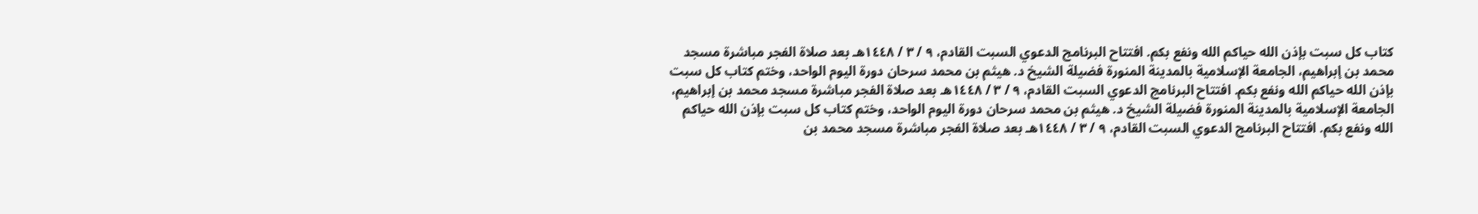كتاب كل سبت بإذن الله حياكم الله ونفع بكم. افتتاح البرنامج الدعوي السبت القادم، ٩ / ٣ / ١٤٤٨هـ بعد صلاة الفجر مباشرة مسجد محمد بن إبراهيم، الجامعة الإسلامية بالمدينة المنورة فضيلة الشيخ د. هيثم بن محمد سرحان دورة اليوم الواحد، وختم كتاب كل سبت بإذن الله حياكم الله ونفع بكم. افتتاح البرنامج الدعوي السبت القادم، ٩ / ٣ / ١٤٤٨هـ بعد صلاة الفجر مباشرة مسجد محمد بن إبراهيم، الجامعة الإسلامية بالمدينة المنورة فضيلة الشيخ د. هيثم بن محمد سرحان دورة اليوم الواحد، وختم كتاب كل سبت بإذن الله حياكم الله ونفع بكم. افتتاح البرنامج الدعوي السبت القادم، ٩ / ٣ / ١٤٤٨هـ بعد صلاة الفجر مباشرة مسجد محمد بن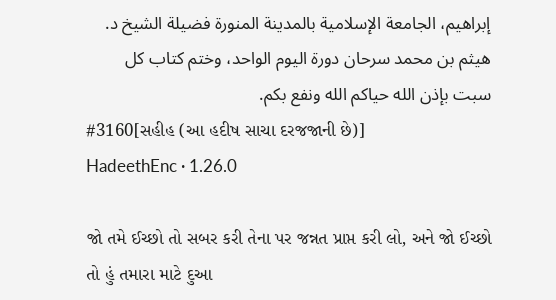إبراهيم، الجامعة الإسلامية بالمدينة المنورة فضيلة الشيخ د. هيثم بن محمد سرحان دورة اليوم الواحد، وختم كتاب كل سبت بإذن الله حياكم الله ونفع بكم.
#3160[સહીહ (આ હદીષ સાચા દરજજાની છે)]
HadeethEnc · 1.26.0

જો તમે ઈચ્છો તો સબર કરી તેના પર જન્નત પ્રાપ્ત કરી લો, અને જો ઈચ્છો તો હું તમારા માટે દુઆ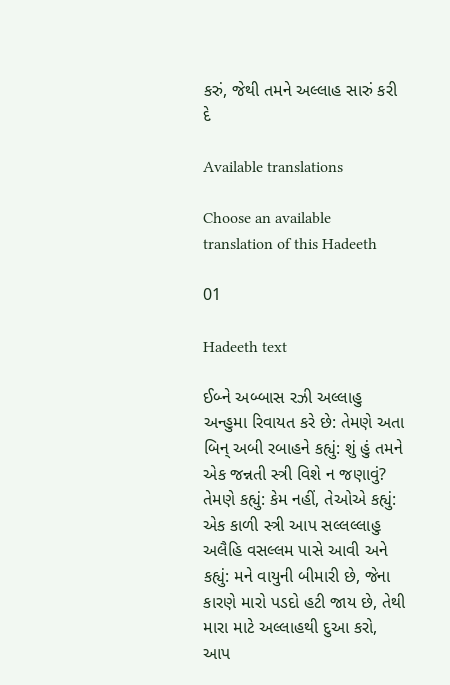કરું, જેથી તમને અલ્લાહ સારું કરી દે

Available translations

Choose an available translation of this Hadeeth

01

Hadeeth text

ઈબ્ને અબ્બાસ રઝી અલ્લાહુ અન્હુમા રિવાયત કરે છે: તેમણે અતા બિન્ અબી રબાહને કહ્યું: શું હું તમને એક જન્નતી સ્ત્રી વિશે ન જણાવું? તેમણે કહ્યું: કેમ નહીં, તેઓએ કહ્યું: એક કાળી સ્ત્રી આપ સલ્લલ્લાહુ અલૈહિ વસલ્લમ પાસે આવી અને કહ્યું: મને વાયુની બીમારી છે, જેના કારણે મારો પડદો હટી જાય છે, તેથી મારા માટે અલ્લાહથી દુઆ કરો, આપ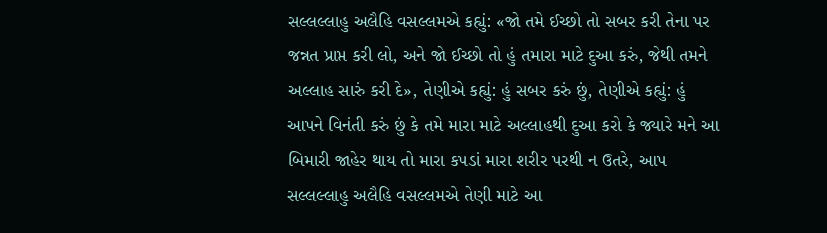સલ્લલ્લાહુ અલૈહિ વસલ્લમએ કહ્યું: «જો તમે ઈચ્છો તો સબર કરી તેના પર જન્નત પ્રાપ્ત કરી લો, અને જો ઈચ્છો તો હું તમારા માટે દુઆ કરું, જેથી તમને અલ્લાહ સારું કરી દે», તેણીએ કહ્યું: હું સબર કરું છું, તેણીએ કહ્યું: હું આપને વિનંતી કરું છું કે તમે મારા માટે અલ્લાહથી દુઆ કરો કે જ્યારે મને આ બિમારી જાહેર થાય તો મારા કપડાં મારા શરીર પરથી ન ઉતરે, આપ સલ્લલ્લાહુ અલૈહિ વસલ્લમએ તેણી માટે આ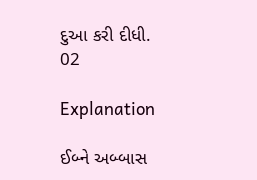દુઆ કરી દીધી.
02

Explanation

ઈબ્ને અબ્બાસ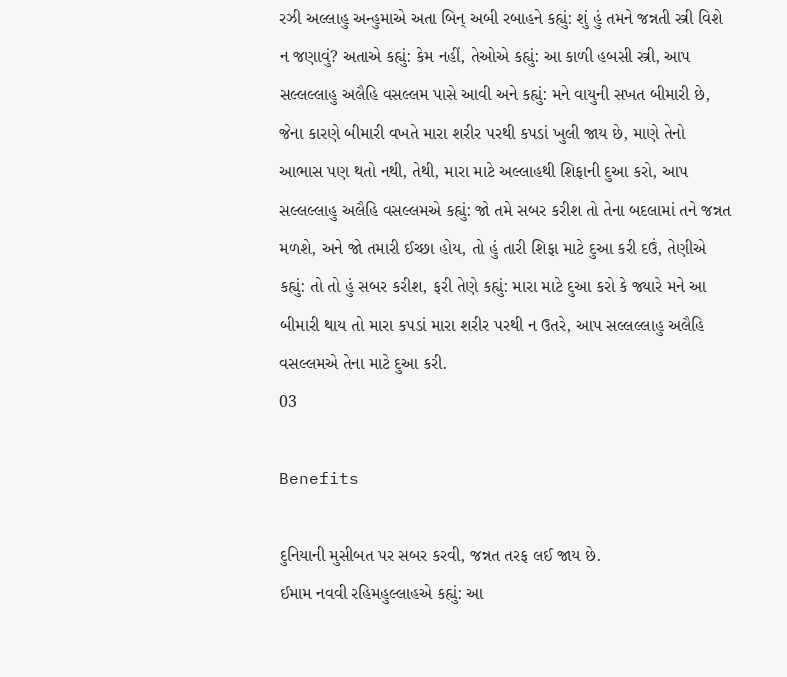રઝી અલ્લાહુ અન્હુમાએ અતા બિન્ અબી રબાહને કહ્યું: શું હું તમને જન્નતી સ્ત્રી વિશે ન જણાવું? અતાએ કહ્યું: કેમ નહીં, તેઓએ કહ્યું: આ કાળી હબસી સ્ત્રી, આપ સલ્લલ્લાહુ અલૈહિ વસલ્લમ પાસે આવી અને કહ્યું: મને વાયુની સખત બીમારી છે, જેના કારણે બીમારી વખતે મારા શરીર પરથી કપડાં ખુલી જાય છે, માણે તેનો આભાસ પણ થતો નથી, તેથી, મારા માટે અલ્લાહથી શિફાની દુઆ કરો, આપ સલ્લલ્લાહુ અલૈહિ વસલ્લમએ કહ્યું: જો તમે સબર કરીશ તો તેના બદલામાં તને જન્નત મળશે, અને જો તમારી ઈચ્છા હોય, તો હું તારી શિફા માટે દુઆ કરી દઉં, તેણીએ કહ્યું: તો તો હું સબર કરીશ, ફરી તેણે કહ્યું: મારા માટે દુઆ કરો કે જ્યારે મને આ બીમારી થાય તો મારા કપડાં મારા શરીર પરથી ન ઉતરે, આપ સલ્લલ્લાહુ અલૈહિ વસલ્લમએ તેના માટે દુઆ કરી.
03

Benefits

દુનિયાની મુસીબત પર સબર કરવી, જન્નત તરફ લઈ જાય છે.
ઈમામ નવવી રહિમહુલ્લાહએ કહ્યું: આ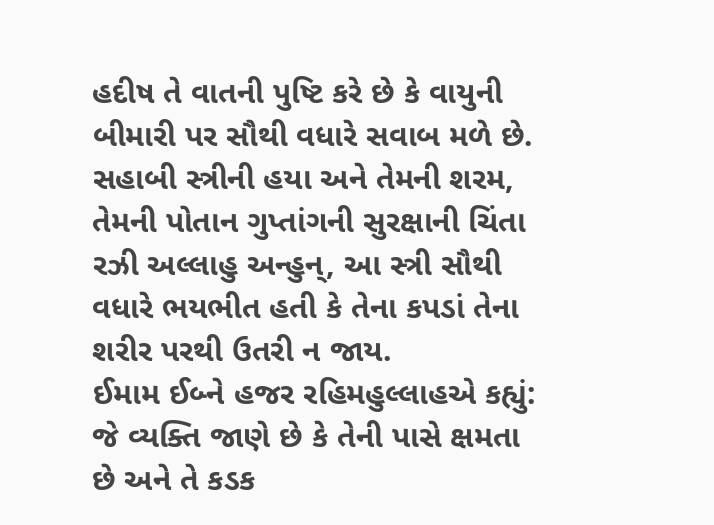હદીષ તે વાતની પુષ્ટિ કરે છે કે વાયુની બીમારી પર સૌથી વધારે સવાબ મળે છે.
સહાબી સ્ત્રીની હયા અને તેમની શરમ, તેમની પોતાન ગુપ્તાંગની સુરક્ષાની ચિંતા રઝી અલ્લાહુ અન્હુન્, આ સ્ત્રી સૌથી વધારે ભયભીત હતી કે તેના કપડાં તેના શરીર પરથી ઉતરી ન જાય.
ઈમામ ઈબ્ને હજર રહિમહુલ્લાહએ કહ્યું: જે વ્યક્તિ જાણે છે કે તેની પાસે ક્ષમતા છે અને તે કડક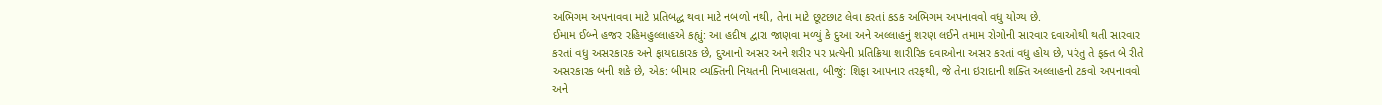અભિગમ અપનાવવા માટે પ્રતિબદ્ધ થવા માટે નબળો નથી, તેના માટે છૂટછાટ લેવા કરતાં કડક અભિગમ અપનાવવો વધુ યોગ્ય છે.
ઈમામ ઈબ્ને હજર રહિમહુલ્લાહએ કહ્યું: આ હદીષ દ્વારા જાણવા મળ્યું કે દુઆ અને અલ્લાહનું શરણ લઈને તમામ રોગોની સારવાર દવાઓથી થતી સારવાર કરતાં વધુ અસરકારક અને ફાયદાકારક છે, દુઆનો અસર અને શરીર પર પ્રત્યેની પ્રતિક્રિયા શારીરિક દવાઓના અસર કરતાં વધુ હોય છે, પરંતુ તે ફક્ત બે રીતે અસરકારક બની શકે છે, એક: બીમાર વ્યક્તિની નિયતની નિખાલસતા, બીજું: શિફા આપનાર તરફથી, જે તેના ઇરાદાની શક્તિ અલ્લાહનો ટકવો અપનાવવો અને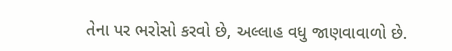તેના પર ભરોસો કરવો છે, અલ્લાહ વધુ જાણવાવાળો છે.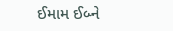ઈમામ ઈબ્ને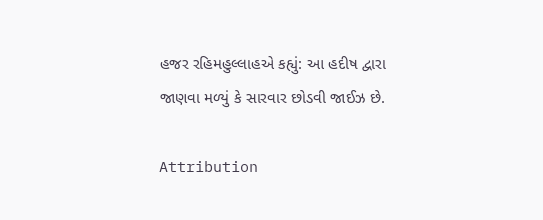હજર રહિમહુલ્લાહએ કહ્યું: આ હદીષ દ્વારા જાણવા મળ્યું કે સારવાર છોડવી જાઈઝ છે.

Attribution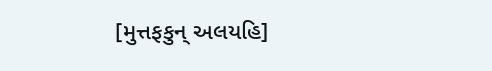[મુત્તફકુન્ અલયહિ]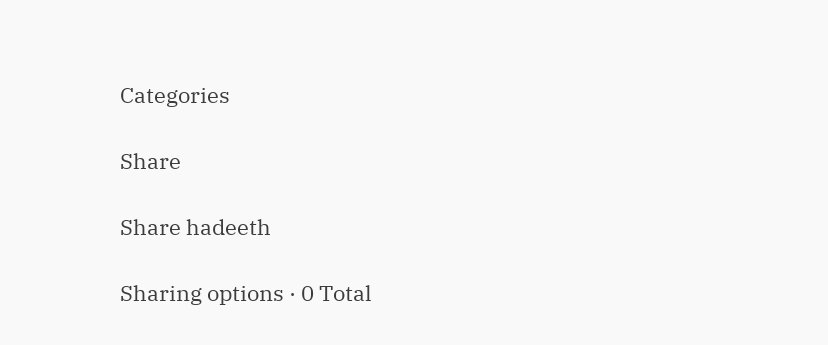Categories

Share

Share hadeeth

Sharing options · 0 Total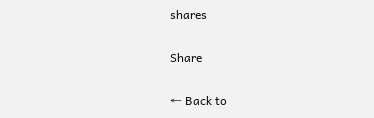shares

Share

← Back to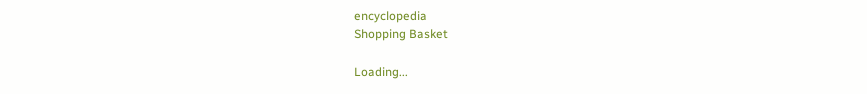encyclopedia
Shopping Basket

Loading...